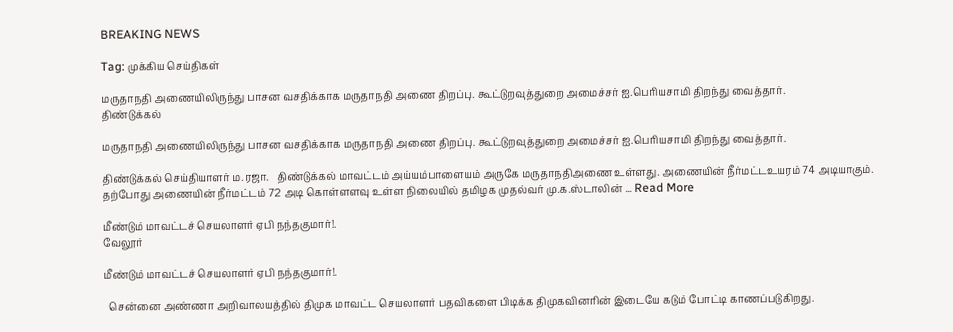BREAKING NEWS

Tag: முக்கிய செய்திகள்

மருதாநதி அணையிலிருந்து பாசன வசதிக்காக மருதாநதி அணை திறப்பு. கூட்டுறவுத்துறை அமைச்சர் ஐ.பெரியசாமி திறந்து வைத்தார்.
திண்டுக்கல்

மருதாநதி அணையிலிருந்து பாசன வசதிக்காக மருதாநதி அணை திறப்பு. கூட்டுறவுத்துறை அமைச்சர் ஐ.பெரியசாமி திறந்து வைத்தார்.

திண்டுக்கல் செய்தியாளர் ம.ரஜா.   திண்டுக்கல் மாவட்டம் அய்யம்பாளையம் அருகே மருதாநதிஅணை உள்ளது. அணையின் நீர்மட்டஉயரம் 74 அடியாகும். தற்போது அணையின் நீர்மட்டம் 72 அடி கொள்ளளவு உள்ள நிலையில் தமிழக முதல்வர் மு.க.ஸ்டாலின் ... Read More

மீண்டும் மாவட்டச் செயலாளர் ஏபி நந்தகுமார்!.
வேலூர்

மீண்டும் மாவட்டச் செயலாளர் ஏபி நந்தகுமார்!.

  சென்னை அண்ணா அறிவாலயத்தில் திமுக மாவட்ட செயலாளர் பதவிகளை பிடிக்க திமுகவினரின் இடையே கடும் போட்டி காணப்படுகிறது.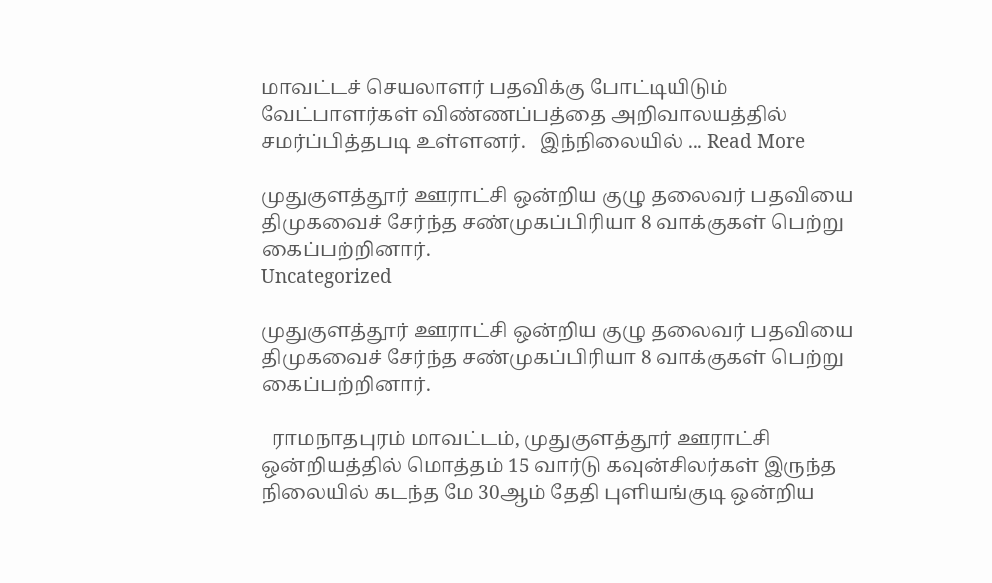மாவட்டச் செயலாளர் பதவிக்கு போட்டியிடும் வேட்பாளர்கள் விண்ணப்பத்தை அறிவாலயத்தில் சமர்ப்பித்தபடி உள்ளனர்.   இந்நிலையில் ... Read More

முதுகுளத்தூர் ஊராட்சி ஒன்றிய குழு தலைவர் பதவியை திமுகவைச் சேர்ந்த சண்முகப்பிரியா 8 வாக்குகள் பெற்று கைப்பற்றினார்.
Uncategorized

முதுகுளத்தூர் ஊராட்சி ஒன்றிய குழு தலைவர் பதவியை திமுகவைச் சேர்ந்த சண்முகப்பிரியா 8 வாக்குகள் பெற்று கைப்பற்றினார்.

  ராமநாதபுரம் மாவட்டம், முதுகுளத்தூர் ஊராட்சி ஒன்றியத்தில் மொத்தம் 15 வார்டு கவுன்சிலர்கள் இருந்த நிலையில் கடந்த மே 30ஆம் தேதி புளியங்குடி ஒன்றிய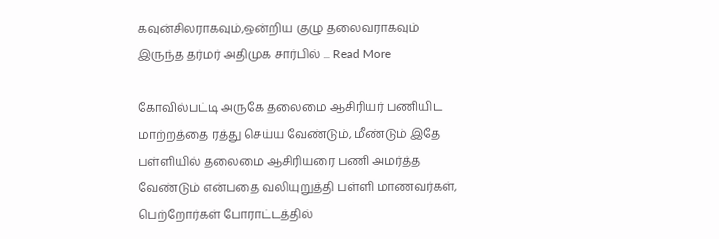கவுன்சிலராகவும்,ஒன்றிய குழு தலைவராகவும் இருந்த தர்மர் அதிமுக சார்பில் ... Read More

கோவில்பட்டி அருகே தலைமை ஆசிரியர் பணியிட மாற்றத்தை ரத்து செய்ய வேண்டும், மீண்டும் இதே பள்ளியில் தலைமை ஆசிரியரை பணி அமர்த்த வேண்டும் என்பதை வலியுறுத்தி பள்ளி மாணவர்கள், பெற்றோர்கள் போராட்டத்தில்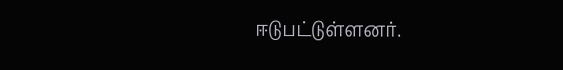ஈடுபட்டுள்ளனர்.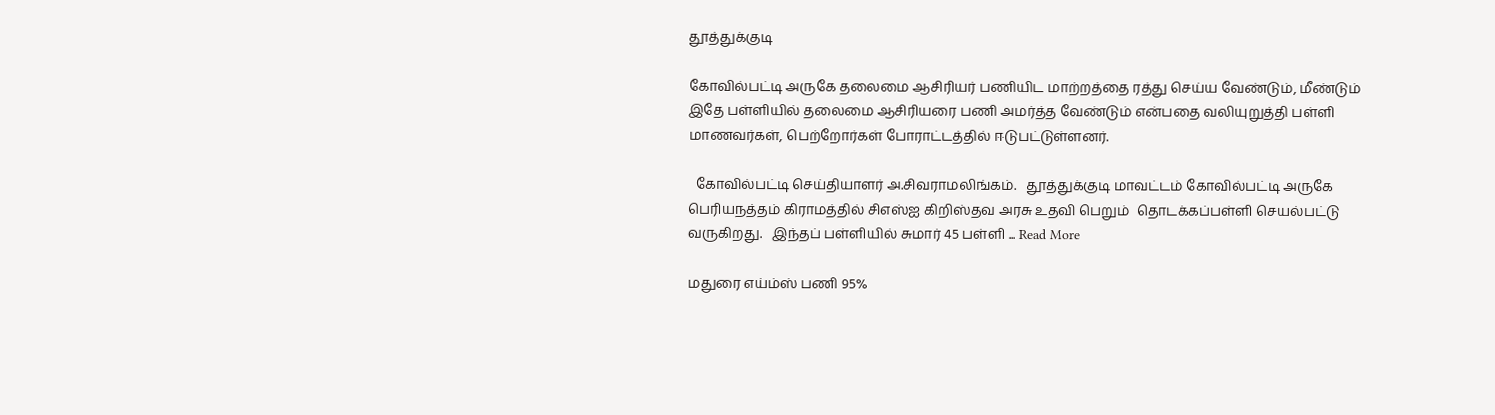தூத்துக்குடி

கோவில்பட்டி அருகே தலைமை ஆசிரியர் பணியிட மாற்றத்தை ரத்து செய்ய வேண்டும், மீண்டும் இதே பள்ளியில் தலைமை ஆசிரியரை பணி அமர்த்த வேண்டும் என்பதை வலியுறுத்தி பள்ளி மாணவர்கள், பெற்றோர்கள் போராட்டத்தில் ஈடுபட்டுள்ளனர்.

  கோவில்பட்டி செய்தியாளர் அ.சிவராமலிங்கம்.   தூத்துக்குடி மாவட்டம் கோவில்பட்டி அருகே பெரியநத்தம் கிராமத்தில் சிஎஸ்ஐ கிறிஸ்தவ அரசு உதவி பெறும்  தொடக்கப்பள்ளி செயல்பட்டு வருகிறது.   இந்தப் பள்ளியில் சுமார் 45 பள்ளி ... Read More

மதுரை எய்ம்ஸ் பணி 95%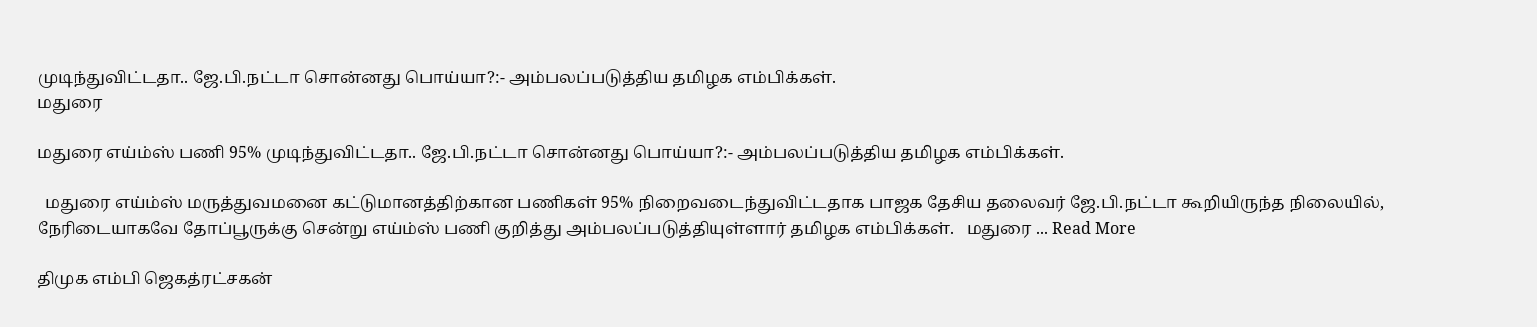முடிந்துவிட்டதா.. ஜே.பி.நட்டா சொன்னது பொய்யா?:- அம்பலப்படுத்திய தமிழக எம்பிக்கள்.
மதுரை

மதுரை எய்ம்ஸ் பணி 95% முடிந்துவிட்டதா.. ஜே.பி.நட்டா சொன்னது பொய்யா?:- அம்பலப்படுத்திய தமிழக எம்பிக்கள்.

  மதுரை எய்ம்ஸ் மருத்துவமனை கட்டுமானத்திற்கான பணிகள் 95% நிறைவடைந்துவிட்டதாக பாஜக தேசிய தலைவர் ஜே.பி.நட்டா கூறியிருந்த நிலையில், நேரிடையாகவே தோப்பூருக்கு சென்று எய்ம்ஸ் பணி குறித்து அம்பலப்படுத்தியுள்ளார் தமிழக எம்பிக்கள்.   மதுரை ... Read More

திமுக எம்பி ஜெகத்ரட்சகன்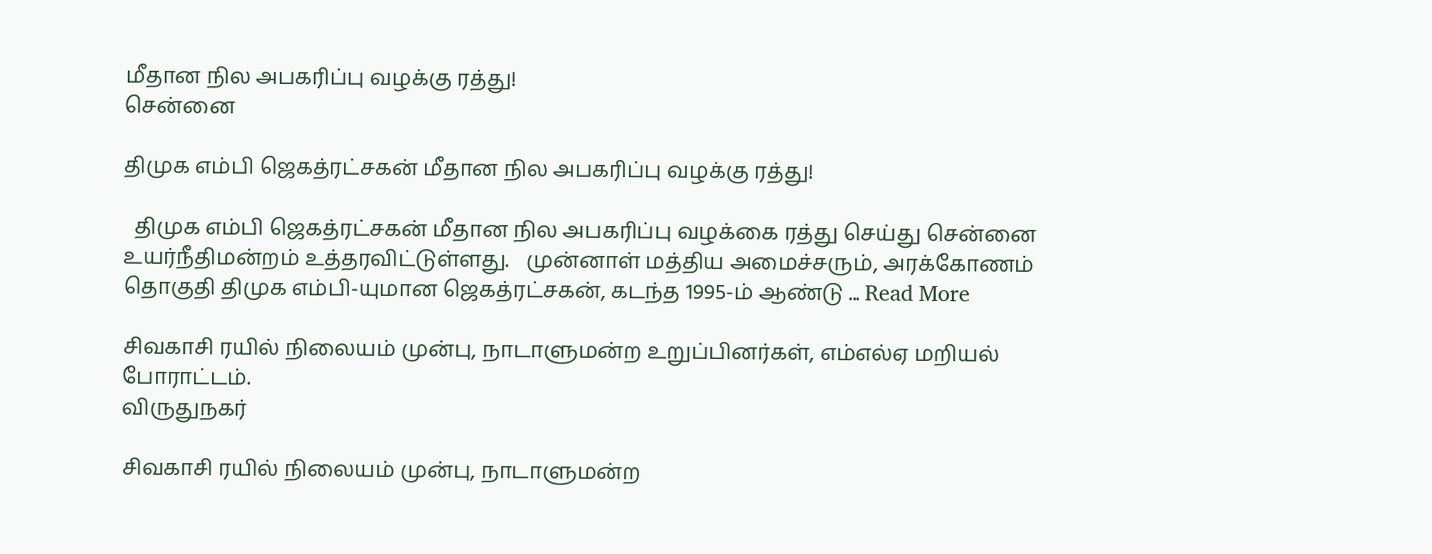மீதான நில அபகரிப்பு வழக்கு ரத்து!
சென்னை

திமுக எம்பி ஜெகத்ரட்சகன் மீதான நில அபகரிப்பு வழக்கு ரத்து!

  திமுக எம்பி ஜெகத்ரட்சகன் மீதான நில அபகரிப்பு வழக்கை ரத்து செய்து சென்னை உயர்நீதிமன்றம் உத்தரவிட்டுள்ளது.   முன்னாள் மத்திய அமைச்சரும், அரக்கோணம் தொகுதி திமுக எம்பி-யுமான ஜெகத்ரட்சகன், கடந்த 1995-ம் ஆண்டு ... Read More

சிவகாசி ரயில் நிலையம் முன்பு, நாடாளுமன்ற உறுப்பினர்கள், எம்எல்ஏ மறியல் போராட்டம்.
விருதுநகர்

சிவகாசி ரயில் நிலையம் முன்பு, நாடாளுமன்ற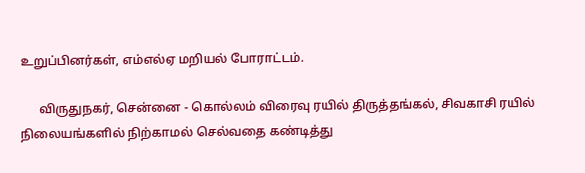உறுப்பினர்கள், எம்எல்ஏ மறியல் போராட்டம்.

      விருதுநகர், சென்னை - கொல்லம் விரைவு ரயில் திருத்தங்கல், சிவகாசி ரயில் நிலையங்களில் நிற்காமல் செல்வதை கண்டித்து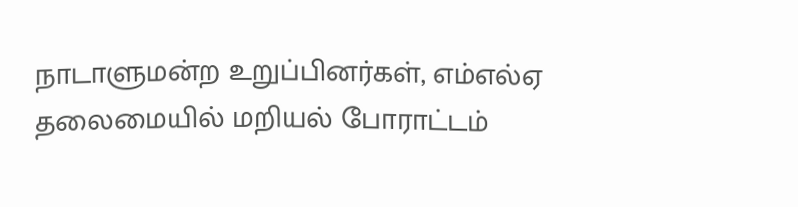நாடாளுமன்ற உறுப்பினர்கள், எம்எல்ஏ தலைமையில் மறியல் போராட்டம்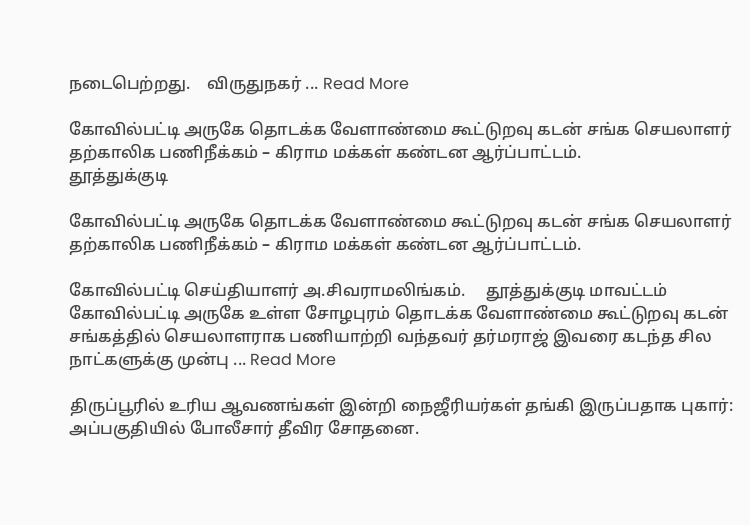நடைபெற்றது.    விருதுநகர் ... Read More

கோவில்பட்டி அருகே தொடக்க வேளாண்மை கூட்டுறவு கடன் சங்க செயலாளர் தற்காலிக பணிநீக்கம் – கிராம மக்கள் கண்டன ஆர்ப்பாட்டம்.
தூத்துக்குடி

கோவில்பட்டி அருகே தொடக்க வேளாண்மை கூட்டுறவு கடன் சங்க செயலாளர் தற்காலிக பணிநீக்கம் – கிராம மக்கள் கண்டன ஆர்ப்பாட்டம்.

கோவில்பட்டி செய்தியாளர் அ.சிவராமலிங்கம்.     தூத்துக்குடி மாவட்டம் கோவில்பட்டி அருகே உள்ள சோழபுரம் தொடக்க வேளாண்மை கூட்டுறவு கடன் சங்கத்தில் செயலாளராக பணியாற்றி வந்தவர் தர்மராஜ் இவரை கடந்த சில நாட்களுக்கு முன்பு ... Read More

திருப்பூரில் உரிய ஆவணங்கள் இன்றி நைஜீரியர்கள் தங்கி இருப்பதாக புகார்: அப்பகுதியில் போலீசார் தீவிர சோதனை.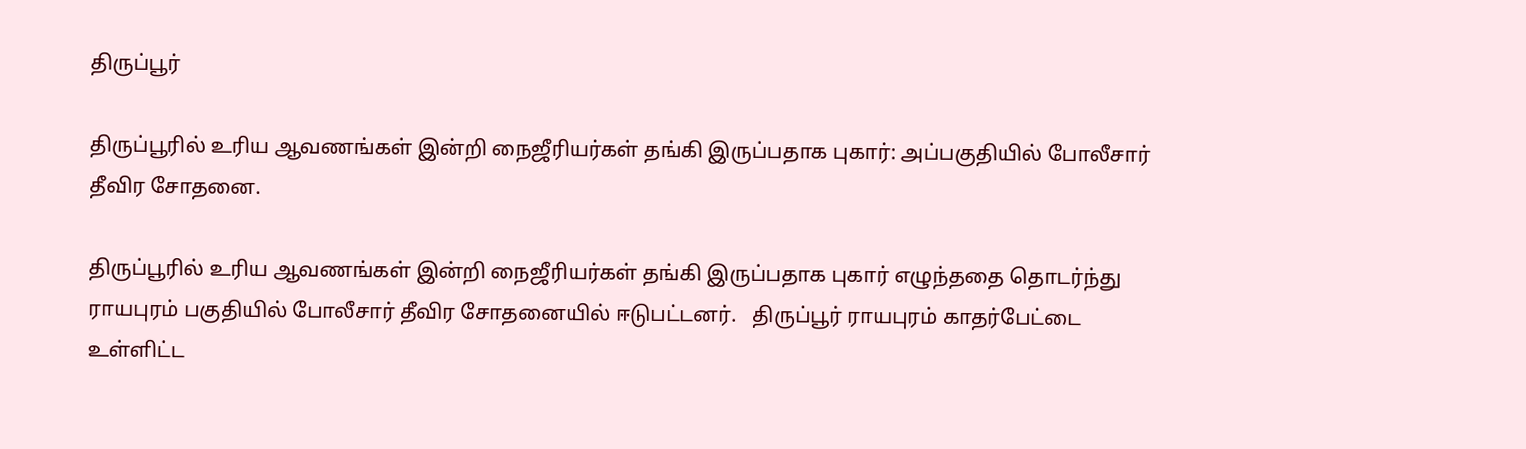திருப்பூர்

திருப்பூரில் உரிய ஆவணங்கள் இன்றி நைஜீரியர்கள் தங்கி இருப்பதாக புகார்: அப்பகுதியில் போலீசார் தீவிர சோதனை.

திருப்பூரில் உரிய ஆவணங்கள் இன்றி நைஜீரியர்கள் தங்கி இருப்பதாக புகார் எழுந்ததை தொடர்ந்து ராயபுரம் பகுதியில் போலீசார் தீவிர சோதனையில் ஈடுபட்டனர்.   திருப்பூர் ராயபுரம் காதர்பேட்டை உள்ளிட்ட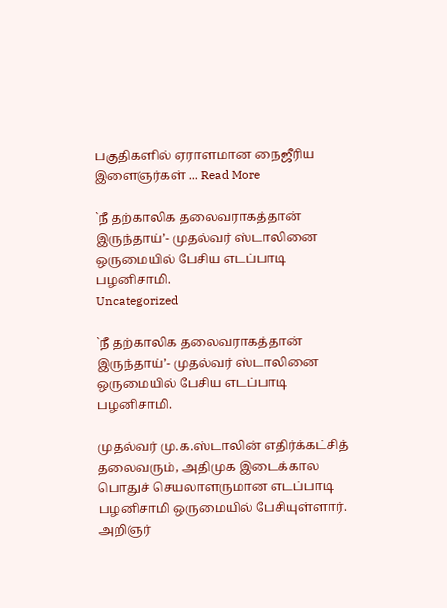பகுதிகளில் ஏராளமான நைஜீரிய இளைஞர்கள் ... Read More

`நீ தற்காலிக தலைவராகத்தான் இருந்தாய்’- முதல்வர் ஸ்டாலினை ஒருமையில் பேசிய எடப்பாடி பழனிசாமி.
Uncategorized

`நீ தற்காலிக தலைவராகத்தான் இருந்தாய்’- முதல்வர் ஸ்டாலினை ஒருமையில் பேசிய எடப்பாடி பழனிசாமி.

முதல்வர் மு.க.ஸ்டாலின் எதிர்க்கட்சித் தலைவரும், அதிமுக இடைக்கால பொதுச் செயலாளருமான எடப்பாடி பழனிசாமி ஒருமையில் பேசியுள்ளார்.   அறிஞர்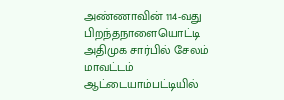அண்ணாவின் 114-வது பிறந்தநாளையொட்டி அதிமுக சார்பில் சேலம் மாவட்டம் ஆட்டையாம்பட்டியில்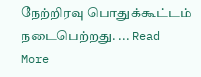நேற்றிரவு பொதுக்கூட்டம் நடைபெற்றது. ... Read More